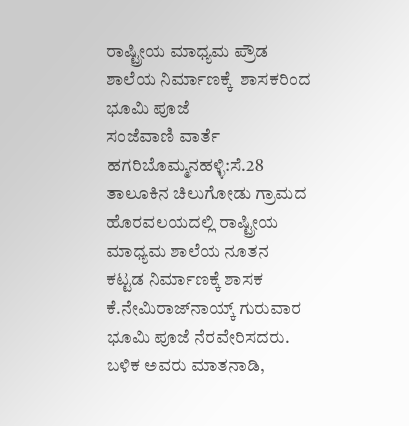ರಾಷ್ಟ್ರೀಯ ಮಾಧ್ಯಮ ಪ್ರೌಡ ಶಾಲೆಯ ನಿರ್ಮಾಣಕ್ಕೆ  ಶಾಸಕರಿಂದ ಭೂಮಿ ಪೂಜೆ
ಸಂಜೆವಾಣಿ ವಾರ್ತೆ
ಹಗರಿಬೊಮ್ಮನಹಳ್ಳಿ:ಸೆ.28 ತಾಲೂಕಿನ ಚಿಲುಗೋಡು ಗ್ರಾಮದ ಹೊರವಲಯದಲ್ಲಿ ರಾಷ್ಟ್ರೀಯ ಮಾಧ್ಯಮ ಶಾಲೆಯ ನೂತನ ಕಟ್ಟಡ ನಿರ್ಮಾಣಕ್ಕೆ ಶಾಸಕ ಕೆ.ನೇಮಿರಾಜ್‍ನಾಯ್ಕ್ ಗುರುವಾರ ಭೂಮಿ ಪೂಜೆ ನೆರವೇರಿಸದರು.
ಬಳಿಕ ಅವರು ಮಾತನಾಡಿ,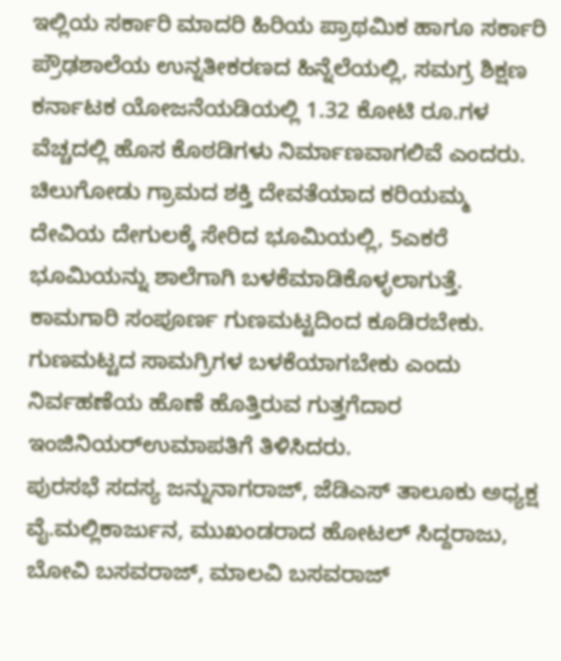ಇಲ್ಲಿಯ ಸರ್ಕಾರಿ ಮಾದರಿ ಹಿರಿಯ ಪ್ರಾಥಮಿಕ ಹಾಗೂ ಸರ್ಕಾರಿ ಪ್ರೌಢಶಾಲೆಯ ಉನ್ನತೀಕರಣದ ಹಿನ್ನೆಲೆಯಲ್ಲಿ, ಸಮಗ್ರ ಶಿಕ್ಷಣ ಕರ್ನಾಟಕ ಯೋಜನೆಯಡಿಯಲ್ಲಿ 1.32 ಕೋಟಿ ರೂ.ಗಳ ವೆಚ್ಚದಲ್ಲಿ ಹೊಸ ಕೊಠಡಿಗಳು ನಿರ್ಮಾಣವಾಗಲಿವೆ ಎಂದರು.
ಚಿಲುಗೋಡು ಗ್ರಾಮದ ಶಕ್ತಿ ದೇವತೆಯಾದ ಕರಿಯಮ್ಮ ದೇವಿಯ ದೇಗುಲಕ್ಕೆ ಸೇರಿದ ಭೂಮಿಯಲ್ಲಿ, 5ಎಕರೆ ಭೂಮಿಯನ್ನು ಶಾಲೆಗಾಗಿ ಬಳಕೆಮಾಡಿಕೊಳ್ಳಲಾಗುತ್ತೆ. ಕಾಮಗಾರಿ ಸಂಪೂರ್ಣ ಗುಣಮಟ್ಟದಿಂದ ಕೂಡಿರಬೇಕು. ಗುಣಮಟ್ಟದ ಸಾಮಗ್ರಿಗಳ ಬಳಕೆಯಾಗಬೇಕು ಎಂದು ನಿರ್ವಹಣೆಯ ಹೊಣೆ ಹೊತ್ತಿರುವ ಗುತ್ತಗೆದಾರ ಇಂಜಿನಿಯರ್‍ಉಮಾಪತಿಗೆ ತಿಳಿಸಿದರು.
ಪುರಸಭೆ ಸದಸ್ಯ ಜನ್ನುನಾಗರಾಜ್, ಜೆಡಿಎಸ್ ತಾಲೂಕು ಅಧ್ಯಕ್ಷ ವೈ.ಮಲ್ಲಿಕಾರ್ಜುನ, ಮುಖಂಡರಾದ ಹೋಟಲ್ ಸಿದ್ದರಾಜು, ಬೋವಿ ಬಸವರಾಜ್, ಮಾಲವಿ ಬಸವರಾಜ್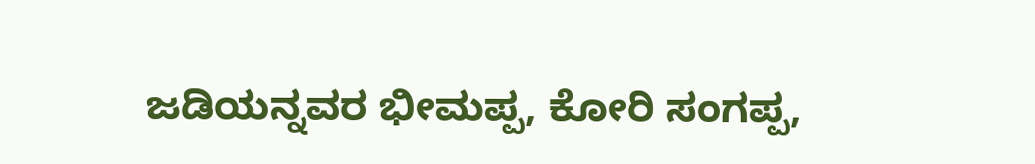ಜಡಿಯನ್ನವರ ಭೀಮಪ್ಪ, ಕೋರಿ ಸಂಗಪ್ಪ,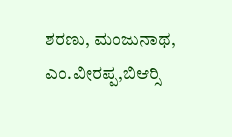ಶರಣು, ಮಂಜುನಾಥ, ಎಂ.ವೀರಪ್ಪ,ಬಿಆರ್‍ಸಿ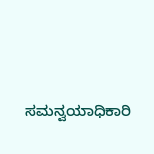ಸಮನ್ವಯಾಧಿಕಾರಿ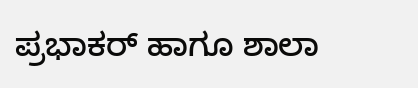ಪ್ರಭಾಕರ್ ಹಾಗೂ ಶಾಲಾ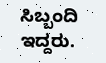ಸಿಬ್ಬಂದಿ ಇದ್ದರು.